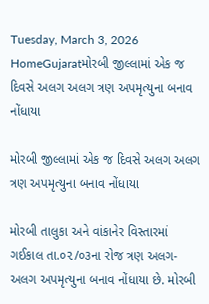Tuesday, March 3, 2026
HomeGujaratમોરબી જીલ્લામાં એક જ દિવસે અલગ અલગ ત્રણ અપમૃત્યુના બનાવ નોંધાયા

મોરબી જીલ્લામાં એક જ દિવસે અલગ અલગ ત્રણ અપમૃત્યુના બનાવ નોંધાયા

મોરબી તાલુકા અને વાંકાનેર વિસ્તારમાં ગઈકાલ તા.૦૨/૦૩ના રોજ ત્રણ અલગ-અલગ અપમૃત્યુના બનાવ નોંધાયા છે. મોરબી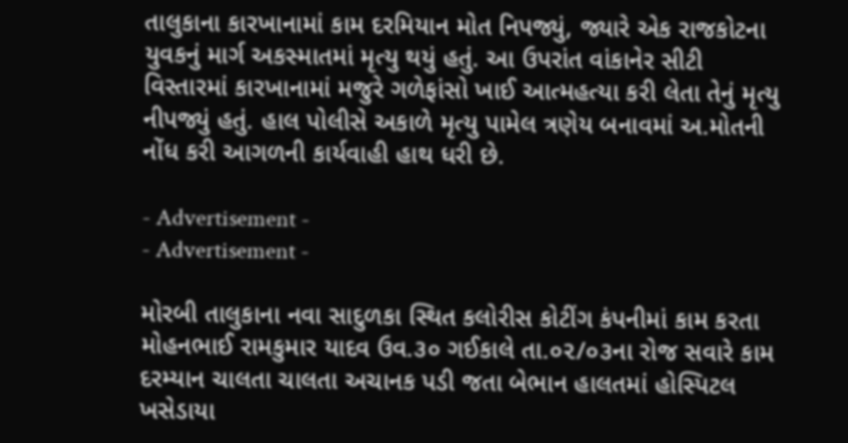તાલુકાના કારખાનામાં કામ દરમિયાન મોત નિપજ્યું, જ્યારે એક રાજકોટના યુવકનું માર્ગ અકસ્માતમાં મૃત્યુ થયું હતું. આ ઉપરાંત વાંકાનેર સીટી વિસ્તારમાં કારખાનામાં મજુરે ગળેફાંસો ખાઈ આત્મહત્યા કરી લેતા તેનું મૃત્યુ નીપજ્યું હતું. હાલ પોલીસે અકાળે મૃત્યુ પામેલ ત્રણેય બનાવમાં અ.મોતની નોંધ કરી આગળની કાર્યવાહી હાથ ધરી છે.

- Advertisement -
- Advertisement -

મોરબી તાલુકાના નવા સાદુળકા સ્થિત કલોરીસ કોટીંગ કંપનીમાં કામ કરતા મોહનભાઈ રામકુમાર યાદવ ઉવ.૩૦ ગઈકાલે તા.૦૨/૦૩ના રોજ સવારે કામ દરમ્યાન ચાલતા ચાલતા અચાનક પડી જતા બેભાન હાલતમાં હોસ્પિટલ ખસેડાયા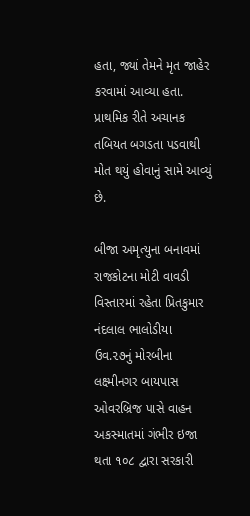હતા, જ્યાં તેમને મૃત જાહેર કરવામાં આવ્યા હતા. પ્રાથમિક રીતે અચાનક તબિયત બગડતા પડવાથી મોત થયું હોવાનું સામે આવ્યું છે.

બીજા અમૃત્યુના બનાવમાં રાજકોટના મોટી વાવડી વિસ્તારમાં રહેતા પ્રિતકુમાર નંદલાલ ભાલોડીયા ઉવ.૨૭નું મોરબીના લક્ષ્મીનગર બાયપાસ ઓવરબ્રિજ પાસે વાહન અકસ્માતમાં ગંભીર ઇજા થતા ૧૦૮ દ્વારા સરકારી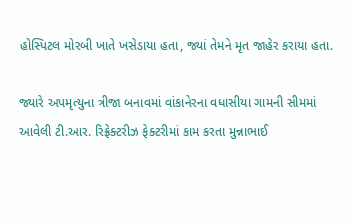હોસ્પિટલ મોરબી ખાતે ખસેડાયા હતા, જ્યાં તેમને મૃત જાહેર કરાયા હતા.

જ્યારે અપમૃત્યુના ત્રીજા બનાવમાં વાંકાનેરના વધાસીયા ગામની સીમમાં આવેલી ટી.આર. રિફ્રેક્ટરીઝ ફેક્ટરીમાં કામ કરતા મુન્નાભાઈ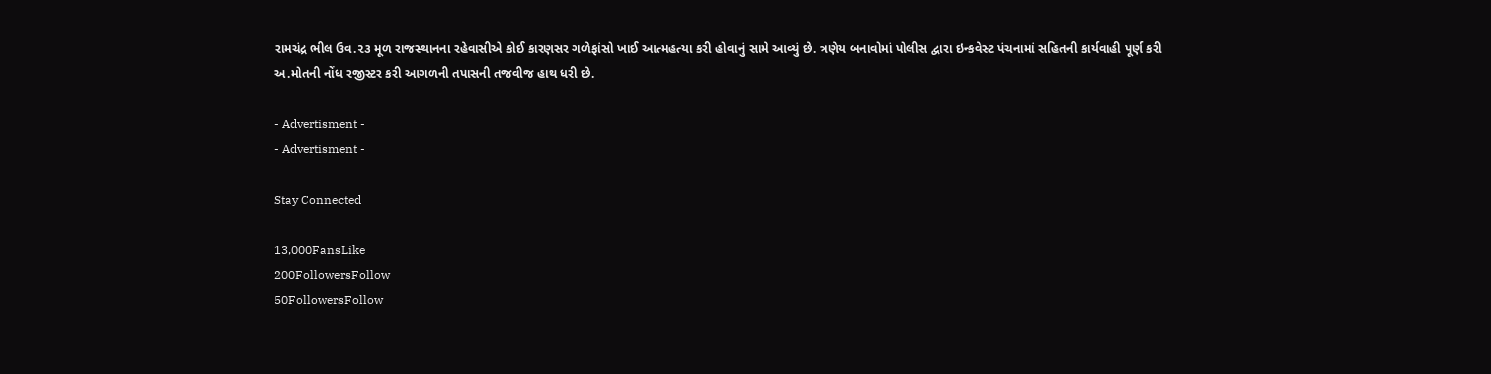રામચંદ્ર ભીલ ઉવ.૨૩ મૂળ રાજસ્થાનના રહેવાસીએ કોઈ કારણસર ગળેફાંસો ખાઈ આત્મહત્યા કરી હોવાનું સામે આવ્યું છે. ત્રણેય બનાવોમાં પોલીસ દ્વારા ઇન્કવેસ્ટ પંચનામાં સહિતની કાર્યવાહી પૂર્ણ કરી અ.મોતની નોંધ રજીસ્ટર કરી આગળની તપાસની તજવીજ હાથ ધરી છે.

- Advertisment -
- Advertisment -

Stay Connected

13,000FansLike
200FollowersFollow
50FollowersFollow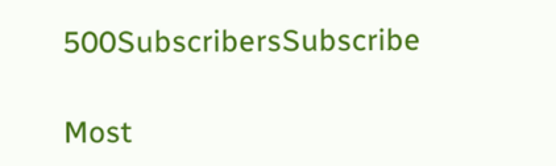500SubscribersSubscribe

Most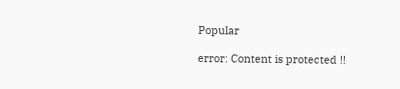Popular

error: Content is protected !!